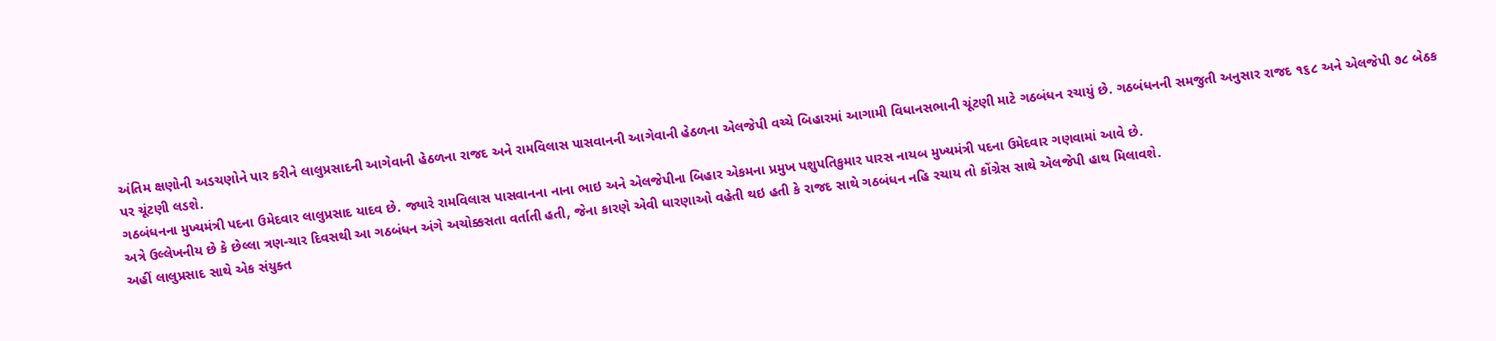અંતિમ ક્ષણોની અડચણોને પાર કરીને લાલુપ્રસાદની આગેવાની હેઠળના રાજદ અને રામવિલાસ પાસવાનની આગેવાની હેઠળના એલજેપી વચ્ચે બિહારમાં આગામી વિધાનસભાની ચૂંટણી માટે ગઠબંધન રચાયું છે. ગઠબંધનની સમજુતી અનુસાર રાજદ ૧૬૮ અને એલજેપી ૭૮ બેઠક પર ચૂંટણી લડશે.
ગઠબંધનના મુખ્યમંત્રી પદના ઉમેદવાર લાલુપ્રસાદ યાદવ છે. જ્યારે રામવિલાસ પાસવાનના નાના ભાઇ અને એલજેપીના બિહાર એકમના પ્રમુખ પશુપતિકુમાર પારસ નાયબ મુખ્યમંત્રી પદના ઉમેદવાર ગણવામાં આવે છે.
અત્રે ઉલ્લેખનીય છે કે છેલ્લા ત્રણ-ચાર દિવસથી આ ગઠબંધન અંગે અચોક્કસતા વર્તાતી હતી, જેના કારણે એવી ધારણાઓ વહેતી થઇ હતી કે રાજદ સાથે ગઠબંધન નહિ રચાય તો કોંગ્રેસ સાથે એલજેપી હાથ મિલાવશે.
અહીં લાલુપ્રસાદ સાથે એક સંયુક્ત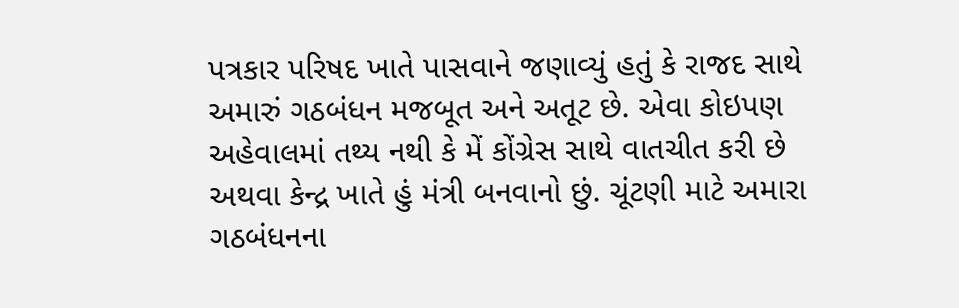પત્રકાર પરિષદ ખાતે પાસવાને જણાવ્યું હતું કે રાજદ સાથે અમારું ગઠબંધન મજબૂત અને અતૂટ છે. એવા કોઇપણ અહેવાલમાં તથ્ય નથી કે મેં કોંગ્રેસ સાથે વાતચીત કરી છે અથવા કેન્દ્ર ખાતે હું મંત્રી બનવાનો છું. ચૂંટણી માટે અમારા ગઠબંધનના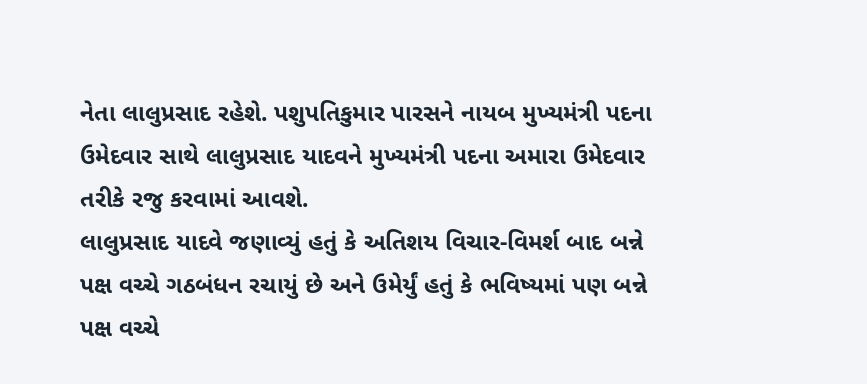નેતા લાલુપ્રસાદ રહેશે. પશુપતિકુમાર પારસને નાયબ મુખ્યમંત્રી પદના ઉમેદવાર સાથે લાલુપ્રસાદ યાદવને મુખ્યમંત્રી પદના અમારા ઉમેદવાર તરીકે રજુ કરવામાં આવશે.
લાલુપ્રસાદ યાદવે જણાવ્યું હતું કે અતિશય વિચાર-વિમર્શ બાદ બન્ને પક્ષ વચ્ચે ગઠબંધન રચાયું છે અને ઉમેર્યું હતું કે ભવિષ્યમાં પણ બન્ને પક્ષ વચ્ચે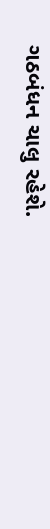ગઠબંધન ચાલુ રહેશે.